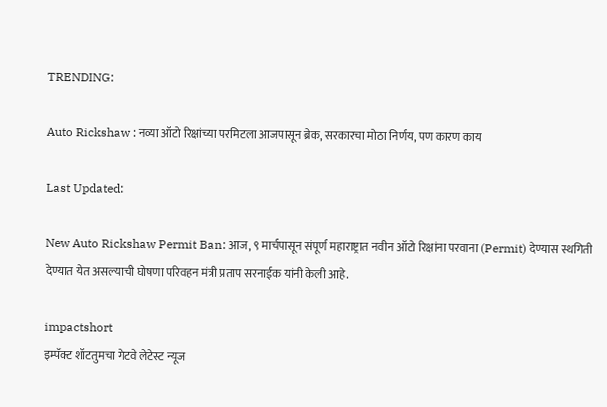TRENDING:

Auto Rickshaw : नव्या ऑटो रिक्षांच्या परमिटला आजपासून ब्रेक, सरकारचा मोठा निर्णय, पण कारण काय

Last Updated:

New Auto Rickshaw Permit Ban: आज, ९ मार्चपासून संपूर्ण महाराष्ट्रात नवीन ऑटो रिक्षांना परवाना (Permit) देण्यास स्थगिती देण्यात येत असल्याची घोषणा परिवहन मंत्री प्रताप सरनाईक यांनी केली आहे.

impactshort
इम्पॅक्ट शॉटतुमचा गेटवे लेटेस्ट न्यूज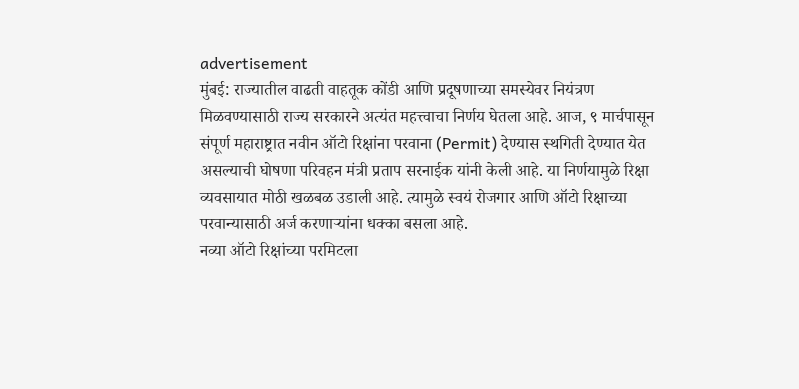advertisement
मुंबई: राज्यातील वाढती वाहतूक कोंडी आणि प्रदूषणाच्या समस्येवर नियंत्रण मिळवण्यासाठी राज्य सरकारने अत्यंत महत्त्वाचा निर्णय घेतला आहे. आज, ९ मार्चपासून संपूर्ण महाराष्ट्रात नवीन ऑटो रिक्षांना परवाना (Permit) देण्यास स्थगिती देण्यात येत असल्याची घोषणा परिवहन मंत्री प्रताप सरनाईक यांनी केली आहे. या निर्णयामुळे रिक्षा व्यवसायात मोठी खळबळ उडाली आहे. त्यामुळे स्वयं रोजगार आणि ऑटो रिक्षाच्या परवान्यासाठी अर्ज करणाऱ्यांना धक्का बसला आहे.
नव्या ऑटो रिक्षांच्या परमिटला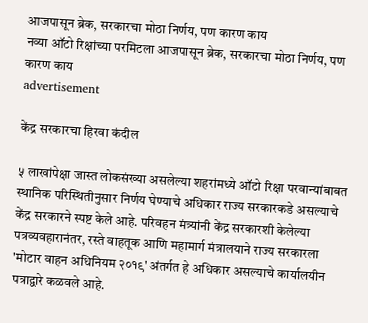आजपासून ब्रेक, सरकारचा मोठा निर्णय, पण कारण काय
नव्या ऑटो रिक्षांच्या परमिटला आजपासून ब्रेक, सरकारचा मोठा निर्णय, पण कारण काय
advertisement

केंद्र सरकारचा हिरवा कंदील

५ लाखांपेक्षा जास्त लोकसंख्या असलेल्या शहरांमध्ये ऑटो रिक्षा परवान्यांबाबत स्थानिक परिस्थितीनुसार निर्णय घेण्याचे अधिकार राज्य सरकारकडे असल्याचे केंद्र सरकारने स्पष्ट केले आहे. परिवहन मंत्र्यांनी केंद्र सरकारशी केलेल्या पत्रव्यवहारानंतर, रस्ते वाहतूक आणि महामार्ग मंत्रालयाने राज्य सरकारला 'मोटार वाहन अधिनियम २०१९' अंतर्गत हे अधिकार असल्याचे कार्यालयीन पत्राद्वारे कळवले आहे.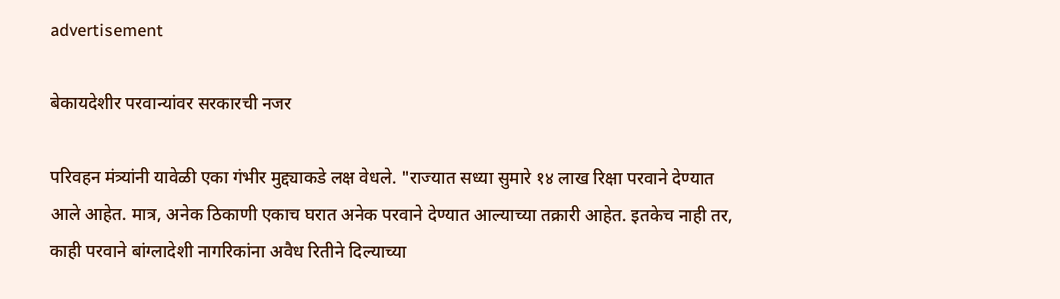advertisement

बेकायदेशीर परवान्यांवर सरकारची नजर

परिवहन मंत्र्यांनी यावेळी एका गंभीर मुद्द्याकडे लक्ष वेधले. "राज्यात सध्या सुमारे १४ लाख रिक्षा परवाने देण्यात आले आहेत. मात्र, अनेक ठिकाणी एकाच घरात अनेक परवाने देण्यात आल्याच्या तक्रारी आहेत. इतकेच नाही तर, काही परवाने बांग्लादेशी नागरिकांना अवैध रितीने दिल्याच्या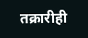तक्रारीही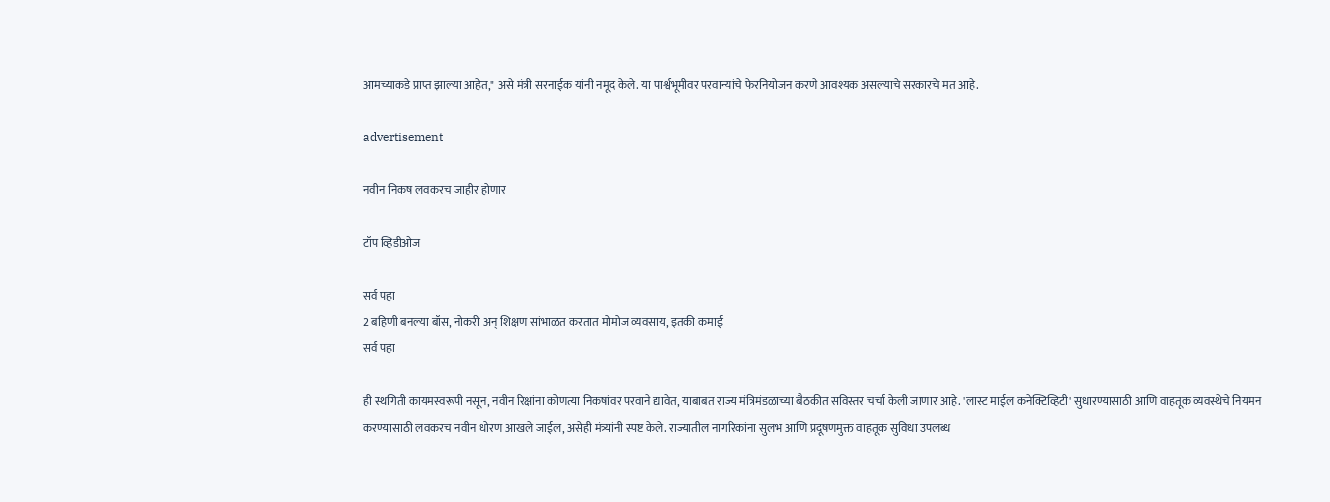आमच्याकडे प्राप्त झाल्या आहेत," असे मंत्री सरनाईक यांनी नमूद केले. या पार्श्वभूमीवर परवान्यांचे फेरनियोजन करणे आवश्यक असल्याचे सरकारचे मत आहे.

advertisement

नवीन निकष लवकरच जाहीर होणार

टॉप व्हिडीओज

सर्व पहा
2 बहिणी बनल्या बॉस, नोकरी अन् शिक्षण सांभाळत करतात मोमोज व्यवसाय, इतकी कमाई
सर्व पहा

ही स्थगिती कायमस्वरूपी नसून, नवीन रिक्षांना कोणत्या निकषांवर परवाने द्यावेत, याबाबत राज्य मंत्रिमंडळाच्या बैठकीत सविस्तर चर्चा केली जाणार आहे. 'लास्ट माईल कनेक्टिव्हिटी' सुधारण्यासाठी आणि वाहतूक व्यवस्थेचे नियमन करण्यासाठी लवकरच नवीन धोरण आखले जाईल, असेही मंत्र्यांनी स्पष्ट केले. राज्यातील नागरिकांना सुलभ आणि प्रदूषणमुक्त वाहतूक सुविधा उपलब्ध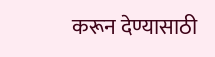करून देण्यासाठी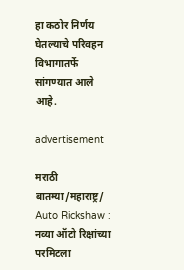हा कठोर निर्णय घेतल्याचे परिवहन विभागातर्फे सांगण्यात आले आहे.

advertisement

मराठी बातम्या/महाराष्ट्र/
Auto Rickshaw : नव्या ऑटो रिक्षांच्या परमिटला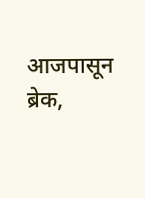आजपासून ब्रेक,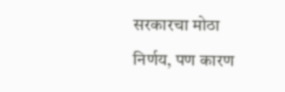सरकारचा मोठा निर्णय, पण कारण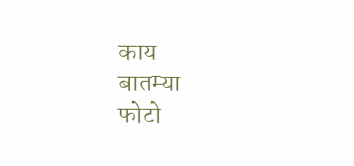काय
बातम्या
फोटो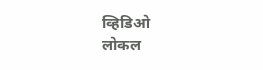व्हिडिओ
लोकल